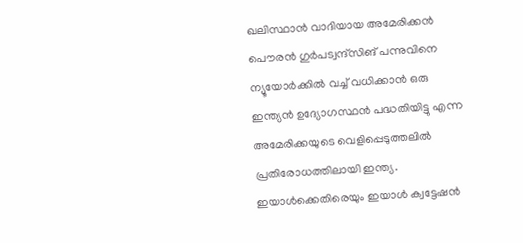ഖലിസ്ഥാൻ വാദിയായ അമേരിക്കൻ പൌരൻ ഗുർപട്വന്ദ്സിങ് പന്നുവിനെ ന്യൂയോർക്കിൽ വച്ച് വധിക്കാൻ ഒരു ഇന്ത്യൻ ഉദ്യോഗസ്ഥൻ പദ്ധതിയിട്ടു എന്ന അമേരിക്കയുടെ വെളിപ്പെടുത്തലിൽ പ്രതിരോധത്തിലായി ഇന്ത്യ. ഇയാൾക്കെതിരെയും ഇയാൾ ക്വട്ടേഷൻ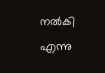നൽകി എന്നു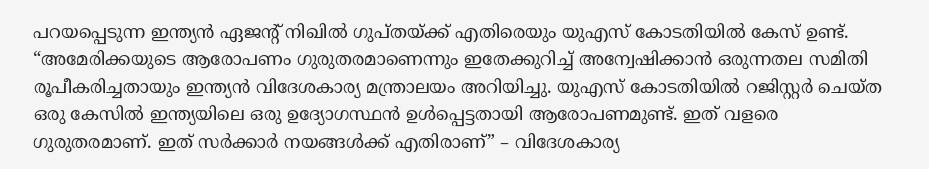പറയപ്പെടുന്ന ഇന്ത്യൻ ഏജൻ്റ് നിഖിൽ ഗുപ്തയ്ക്ക് എതിരെയും യുഎസ് കോടതിയിൽ കേസ് ഉണ്ട്.
“അമേരിക്കയുടെ ആരോപണം ഗുരുതരമാണെന്നും ഇതേക്കുറിച്ച് അന്വേഷിക്കാൻ ഒരുന്നതല സമിതി രൂപീകരിച്ചതായും ഇന്ത്യൻ വിദേശകാര്യ മന്ത്രാലയം അറിയിച്ചു. യുഎസ് കോടതിയിൽ റജിസ്റ്റർ ചെയ്ത ഒരു കേസിൽ ഇന്ത്യയിലെ ഒരു ഉദ്യോഗസ്ഥൻ ഉൾപ്പെട്ടതായി ആരോപണമുണ്ട്. ഇത് വളരെ ഗുരുതരമാണ്. ഇത് സർക്കാർ നയങ്ങൾക്ക് എതിരാണ്” – വിദേശകാര്യ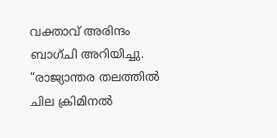വക്താവ് അരിന്ദം ബാഗ്ചി അറിയിച്ചു.
“രാജ്യാന്തര തലത്തിൽ ചില ക്രിമിനൽ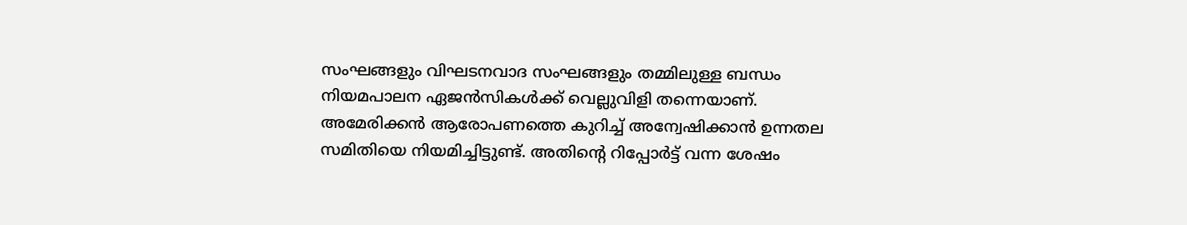സംഘങ്ങളും വിഘടനവാദ സംഘങ്ങളും തമ്മിലുള്ള ബന്ധം നിയമപാലന ഏജൻസികൾക്ക് വെല്ലുവിളി തന്നെയാണ്. അമേരിക്കൻ ആരോപണത്തെ കുറിച്ച് അന്വേഷിക്കാൻ ഉന്നതല സമിതിയെ നിയമിച്ചിട്ടുണ്ട്. അതിന്റെ റിപ്പോർട്ട് വന്ന ശേഷം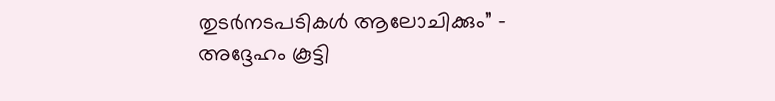തുടർനടപടികൾ ആലോചിക്കും” – അദ്ദേഹം കൂട്ടി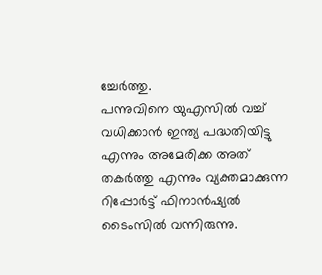ച്ചേർത്തു.
പന്നുവിനെ യുഎസിൽ വച്ച് വധിക്കാൻ ഇന്ത്യ പദ്ധതിയിട്ടു എന്നും അമേരിക്ക അത് തകർത്തു എന്നും വ്യക്തമാക്കുന്ന റിപ്പോർട്ട് ഫിനാൻഷ്യൽ ടൈംസിൽ വന്നിരുന്നു.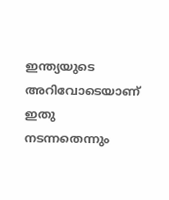ഇന്ത്യയുടെ അറിവോടെയാണ് ഇതു നടന്നതെന്നും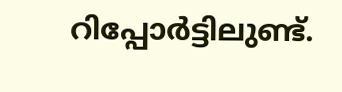റിപ്പോർട്ടിലുണ്ട്.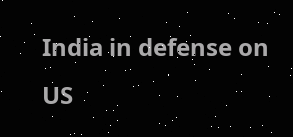India in defense on US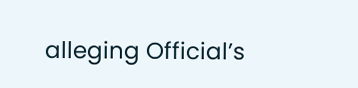alleging Official’s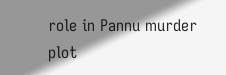role in Pannu murder plot